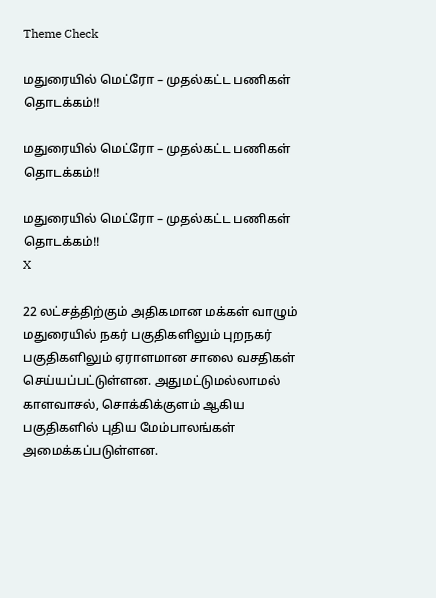Theme Check

மதுரையில் மெட்ரோ – முதல்கட்ட பணிகள் தொடக்கம்!!

மதுரையில் மெட்ரோ – முதல்கட்ட பணிகள் தொடக்கம்!!

மதுரையில் மெட்ரோ – முதல்கட்ட பணிகள் தொடக்கம்!!
X

22 லட்சத்திற்கும் அதிகமான மக்கள் வாழும் மதுரையில் நகர் பகுதிகளிலும் புறநகர் பகுதிகளிலும் ஏராளமான சாலை வசதிகள் செய்யப்பட்டுள்ளன. அதுமட்டுமல்லாமல் காளவாசல், சொக்கிக்குளம் ஆகிய பகுதிகளில் புதிய மேம்பாலங்கள் அமைக்கப்படுள்ளன.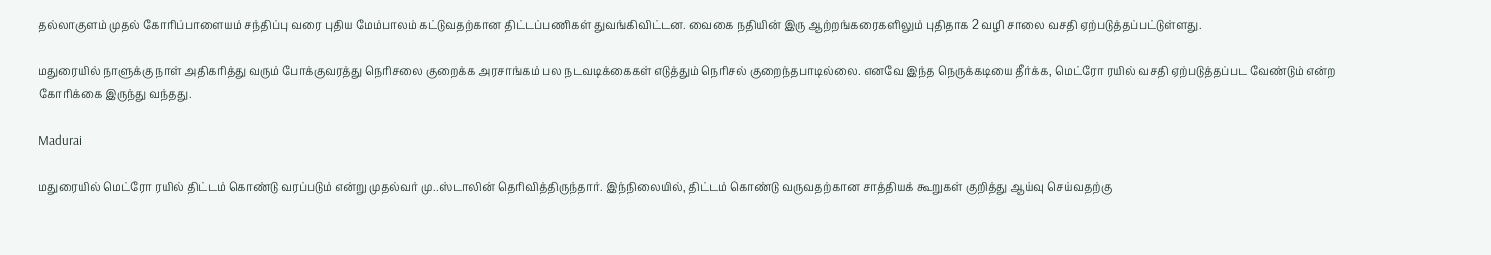தல்லாகுளம் முதல் கோரிப்பாளையம் சந்திப்பு வரை புதிய மேம்பாலம் கட்டுவதற்கான திட்டப்பணிகள் துவங்கிவிட்டன. வைகை நதியின் இரு ஆற்றங்கரைகளிலும் புதிதாக 2 வழி சாலை வசதி ஏற்படுத்தப்பட்டுள்ளது.

மதுரையில் நாளுக்கு நாள் அதிகரித்து வரும் போக்குவரத்து நெரிசலை குறைக்க அரசாங்கம் பல நடவடிக்கைகள் எடுத்தும் நெரிசல் குறைந்தபாடில்லை. எனவே இந்த நெருக்கடியை தீர்க்க, மெட்ரோ ரயில் வசதி ஏற்படுத்தப்பட வேண்டும் என்ற கோரிக்கை இருந்து வந்தது.

Madurai

மதுரையில் மெட்ரோ ரயில் திட்டம் கொண்டு வரப்படும் என்று முதல்வர் மு..ஸ்டாலின் தெரிவித்திருந்தார். இந்நிலையில், திட்டம் கொண்டு வருவதற்கான சாத்தியக் கூறுகள் குறித்து ஆய்வு செய்வதற்கு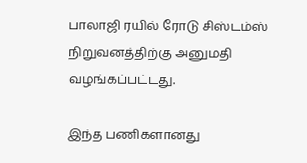பாலாஜி ரயில் ரோடு சிஸ்டம்ஸ் நிறுவனத்திற்கு அனுமதி வழங்கப்பட்டது.

இந்த பணிகளானது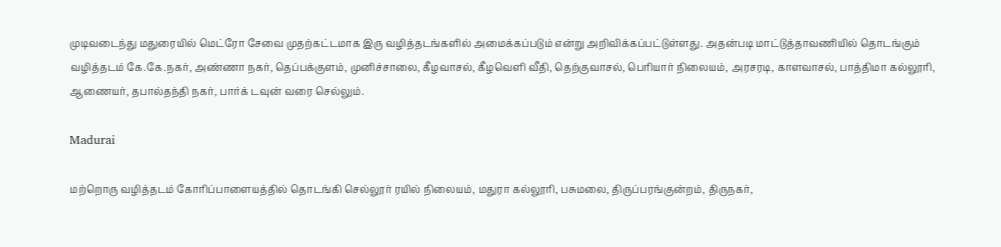முடிவடைந்து மதுரையில் மெட்ரோ சேவை முதற்கட்டமாக இரு வழித்தடங்களில் அமைக்கப்படும் என்று அறிவிக்கப்பட்டுள்ளது. அதன்படி மாட்டுத்தாவணியில் தொடங்கும் வழித்தடம் கே.கே.நகர், அண்ணா நகர், தெப்பக்குளம், முனிச்சாலை, கீழவாசல், கீழவெளி வீதி, தெற்குவாசல், பெரியார் நிலையம், அரசரடி, காளவாசல், பாத்திமா கல்லூரி, ஆணையர், தபால்தந்தி நகர், பார்க் டவுன் வரை செல்லும்.

Madurai

மற்றொரு வழித்தடம் கோரிப்பாளையத்தில் தொடங்கி செல்லூர் ரயில் நிலையம், மதுரா கல்லூரி, பசுமலை, திருப்பரங்குன்றம், திருநகர்,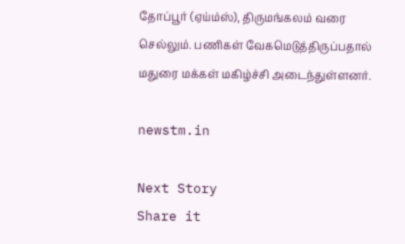தோப்பூர் (ஏய்ம்ஸ்), திருமங்கலம் வரை செல்லும். பணிகள் வேகமெடுத்திருப்பதால் மதுரை மக்கள் மகிழ்ச்சி அடைந்துள்ளனர்.

newstm.in

Next Story
Share it